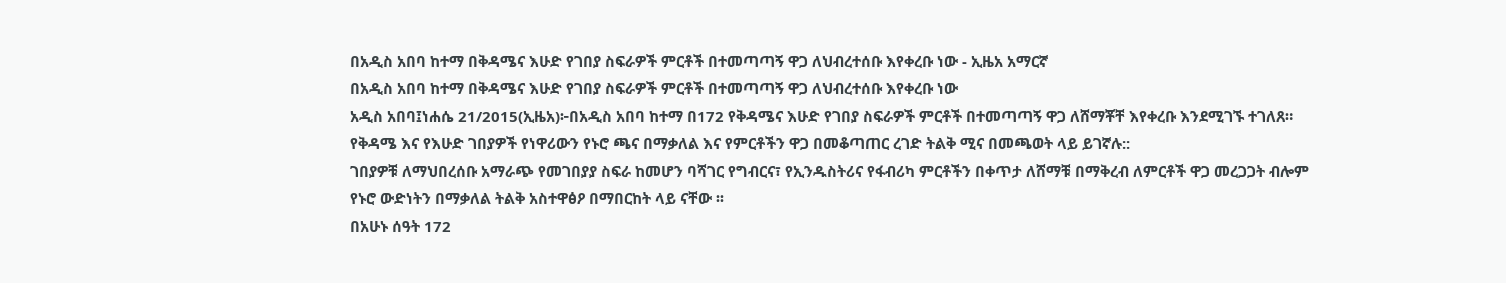በአዲስ አበባ ከተማ በቅዳሜና እሁድ የገበያ ስፍራዎች ምርቶች በተመጣጣኝ ዋጋ ለህብረተሰቡ እየቀረቡ ነው - ኢዜአ አማርኛ
በአዲስ አበባ ከተማ በቅዳሜና እሁድ የገበያ ስፍራዎች ምርቶች በተመጣጣኝ ዋጋ ለህብረተሰቡ እየቀረቡ ነው
አዲስ አበባ፤ነሐሴ 21/2015(ኢዜአ)፦በአዲስ አበባ ከተማ በ172 የቅዳሜና እሁድ የገበያ ስፍራዎች ምርቶች በተመጣጣኝ ዋጋ ለሸማቾቸ እየቀረቡ እንደሚገኙ ተገለጸ።
የቅዳሜ እና የእሁድ ገበያዎች የነዋሪውን የኑሮ ጫና በማቃለል እና የምርቶችን ዋጋ በመቆጣጠር ረገድ ትልቅ ሚና በመጫወት ላይ ይገኛሉ::
ገበያዎቹ ለማህበረሰቡ አማራጭ የመገበያያ ስፍራ ከመሆን ባሻገር የግብርና፣ የኢንዱስትሪና የፋብሪካ ምርቶችን በቀጥታ ለሸማቹ በማቅረብ ለምርቶች ዋጋ መረጋጋት ብሎም የኑሮ ውድነትን በማቃለል ትልቅ አስተዋፅዖ በማበርከት ላይ ናቸው ፡፡
በአሁኑ ሰዓት 172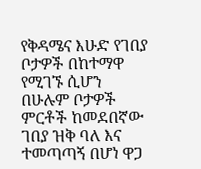የቅዳሜና እሁድ የገበያ ቦታዎች በከተማዋ የሚገኙ ሲሆን በሁሉም ቦታዎች ምርቶች ከመደበኛው ገበያ ዝቅ ባለ እና ተመጣጣኝ በሆነ ዋጋ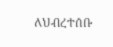ለህብረተሰቡ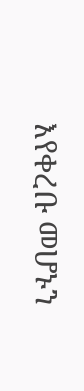እየቀረቡ መሆኑን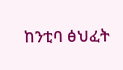ከንቲባ ፅህፈት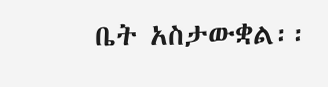ቤት አስታውቋል፡፡